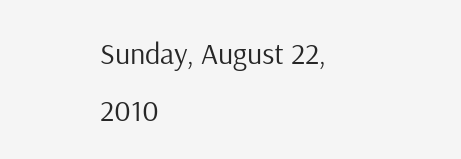Sunday, August 22, 2010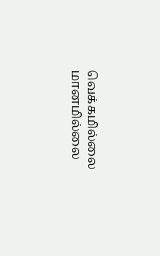வெக்கமில்லை மானமில்லை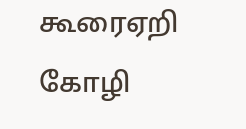கூரைஏறி கோழி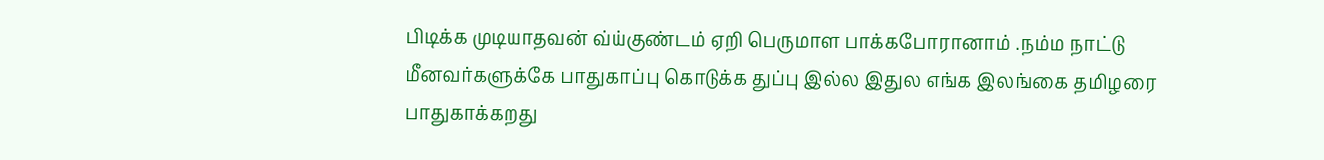பிடிக்க முடியாதவன் வ்ய்குண்டம் ஏறி பெருமாள பாக்கபோரானாம் .நம்ம நாட்டு மீனவர்களுக்கே பாதுகாப்பு கொடுக்க துப்பு இல்ல இதுல எங்க இலங்கை தமிழரை பாதுகாக்கறது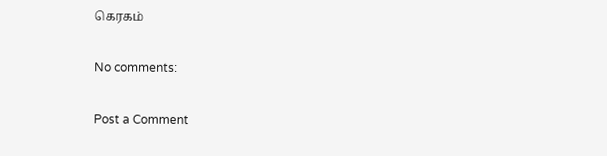கெரகம்

No comments:

Post a Comment